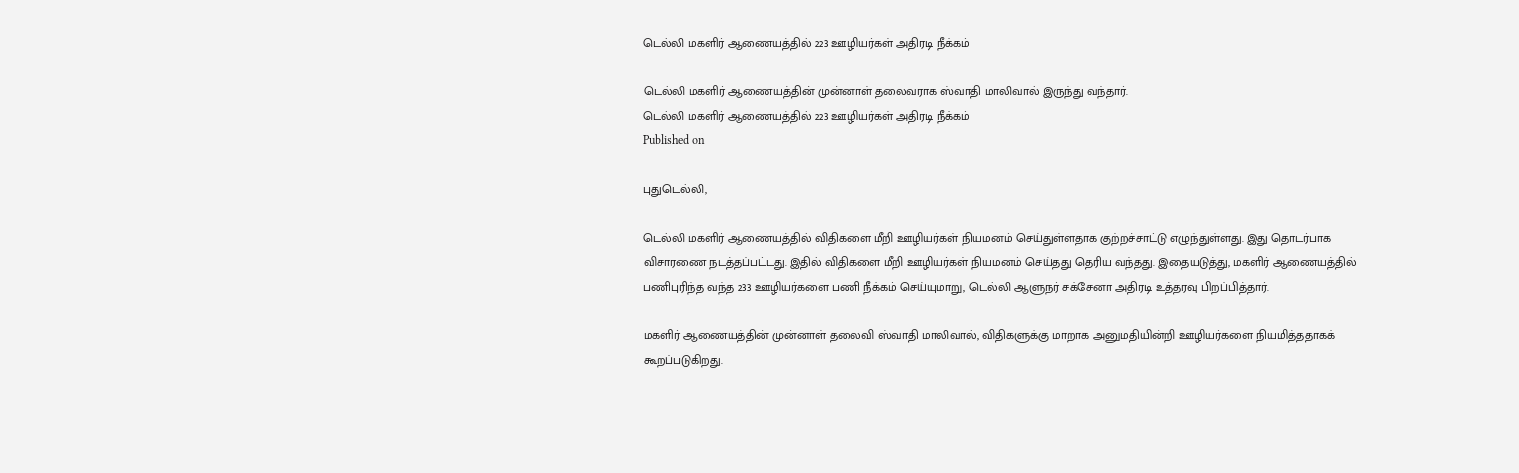டெல்லி மகளிர் ஆணையத்தில் 223 ஊழியர்கள் அதிரடி நீக்கம்

டெல்லி மகளிர் ஆணையத்தின் முன்னாள் தலைவராக ஸ்வாதி மாலிவால் இருந்து வந்தார்.
டெல்லி மகளிர் ஆணையத்தில் 223 ஊழியர்கள் அதிரடி நீக்கம்
Published on

புதுடெல்லி,

டெல்லி மகளிர் ஆணையத்தில் விதிகளை மீறி ஊழியர்கள் நியமனம் செய்துள்ளதாக குற்றச்சாட்டு எழுந்துள்ளது. இது தொடர்பாக விசாரணை நடத்தப்பட்டது. இதில் விதிகளை மீறி ஊழியர்கள் நியமனம் செய்தது தெரிய வந்தது. இதையடுத்து, மகளிர் ஆணையத்தில் பணிபுரிந்த வந்த 233 ஊழியர்களை பணி நீக்கம் செய்யுமாறு, டெல்லி ஆளுநர் சக்சேனா அதிரடி உத்தரவு பிறப்பித்தார்.

மகளிர் ஆணையத்தின் முன்னாள் தலைவி ஸ்வாதி மாலிவால், விதிகளுக்கு மாறாக அனுமதியின்றி ஊழியர்களை நியமித்ததாகக் கூறப்படுகிறது.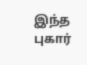இந்த புகார்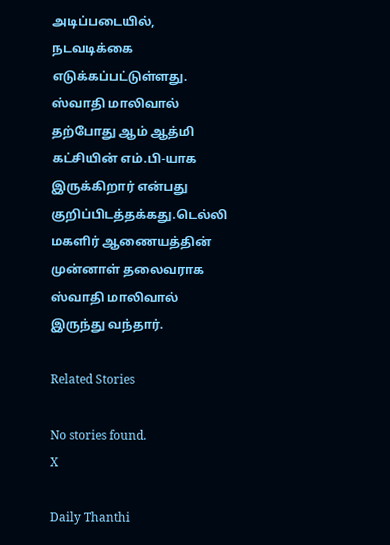அடிப்படையில், நடவடிக்கை எடுக்கப்பட்டுள்ளது. ஸ்வாதி மாலிவால் தற்போது ஆம் ஆத்மி  கட்சியின் எம்.பி-யாக இருக்கிறார் என்பது குறிப்பிடத்தக்கது.டெல்லி மகளிர் ஆணையத்தின் முன்னாள் தலைவராக ஸ்வாதி மாலிவால் இருந்து வந்தார்.

Related Stories

No stories found.
X

Daily Thanthi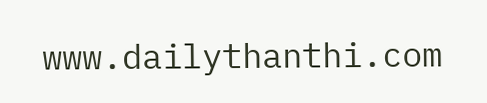www.dailythanthi.com